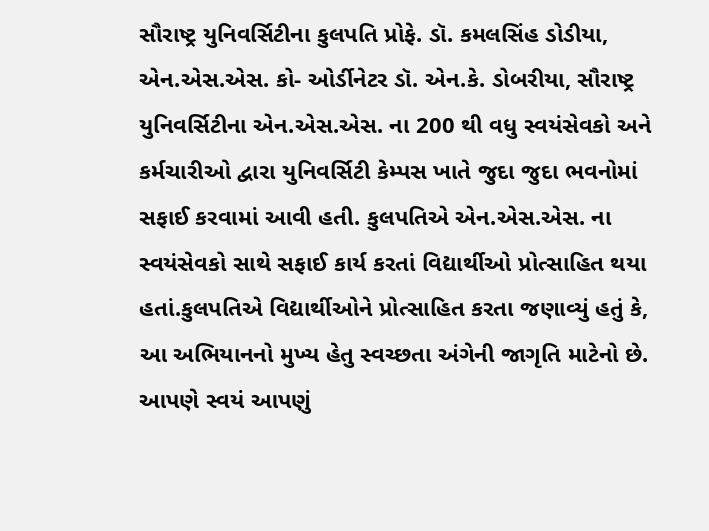સૌરાષ્ટ્ર યુનિવર્સિટીના કુલપતિ પ્રોફે. ડૉ. કમલસિંહ ડોડીયા, એન.એસ.એસ. કો- ઓર્ડીનેટર ડૉ. એન.કે. ડોબરીયા, સૌરાષ્ટ્ર યુનિવર્સિટીના એન.એસ.એસ. ના 200 થી વધુ સ્વયંસેવકો અને કર્મચારીઓ દ્વારા યુનિવર્સિટી કેમ્પસ ખાતે જુદા જુદા ભવનોમાં સફાઈ કરવામાં આવી હતી. કુલપતિએ એન.એસ.એસ. ના સ્વયંસેવકો સાથે સફાઈ કાર્ય કરતાં વિદ્યાર્થીઓ પ્રોત્સાહિત થયા હતાં.કુલપતિએ વિદ્યાર્થીઓને પ્રોત્સાહિત કરતા જણાવ્યું હતું કે, આ અભિયાનનો મુખ્ય હેતુ સ્વચ્છતા અંગેની જાગૃતિ માટેનો છે. આપણે સ્વયં આપણું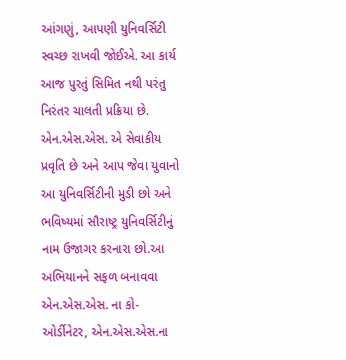આંગણું, આપણી યુનિવર્સિટી સ્વચ્છ રાખવી જોઈએ. આ કાર્ય આજ પુરતું સિમિત નથી પરંતુ નિરંતર ચાલતી પ્રક્રિયા છે. એન.એસ.એસ. એ સેવાકીય પ્રવૃતિ છે અને આપ જેવા યુવાનો આ યુનિવર્સિટીની મુડી છો અને ભવિષ્યમાં સૌરાષ્ટ્ર યુનિવર્સિટીનું નામ ઉજાગર કરનારા છો.આ અભિયાનને સફળ બનાવવા એન.એસ.એસ. ના કો- ઓર્ડીનેટર, એન.એસ.એસ.ના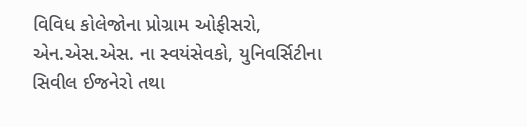વિવિધ કોલેજોના પ્રોગ્રામ ઓફીસરો, એન.એસ.એસ. ના સ્વયંસેવકો, યુનિવર્સિટીના સિવીલ ઈજનેરો તથા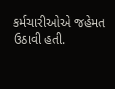કર્મચારીઓએ જહેમત ઉઠાવી હતી.